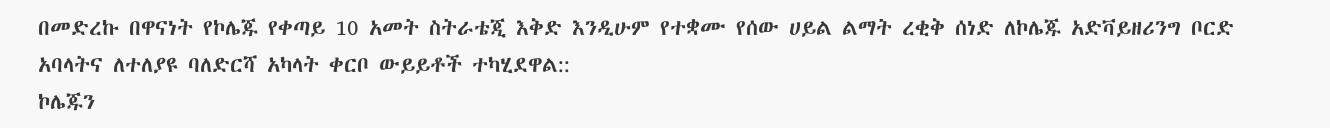በመድረኩ በዋናነት የኮሌጁ የቀጣይ 10 አመት ስትራቴጂ እቅድ እንዲሁም የተቋሙ የሰው ሀይል ልማት ረቂቅ ሰነድ ለኮሌጁ አድቫይዘሪንግ ቦርድ አባላትና ለተለያዩ ባለድርሻ አካላት ቀርቦ ውይይቶች ተካሂደዋል::
ኮሌጁን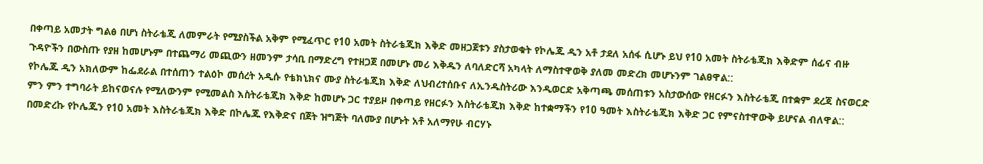በቀጣይ አመታት ግልፅ በሆነ ስትራቴጂ ለመምራት የሚያስችል አቅም የሚፈጥር የ10 አመት ስትራቴጂክ እቅድ መዘጋጀቱን ያስታወቁት የኮሌጁ ዲን አቶ ታደለ አሰፋ ሲሆኑ ይህ የ10 አመት ስትራቴጂክ እቅድም ሰፊና ብዙ ጉዳዮችን በውስጡ የያዘ ከመሆኑም በተጨማሪ መጪውን ዘመንም ታሳቢ በማድረግ የተዘጋጀ በመሆኑ መሪ እቅዱን ለባለድርሻ አካላት ለማስተዋወቅ ያለመ መድረክ መሆኑንም ገልፀዋል::
የኮሌጁ ዲን አክለውም ከፌደራል በተሰጠን ተልዕኮ መሰረት አዲሱ የቴክኒክና ሙያ ስትራቴጂክ እቅድ ለህብረተሰቡና ለኢንዱስትሪው እንዲወርድ አቅጣጫ መሰጠቱን አስታውሰው የዘርፉን እስትራቴጂ በተቋም ደረጃ ስናወርድ ምን ምን ተግባራት ይከናወናሉ የሚለውንም የሚመልስ እስትራቴጂክ እቅድ ከመሆኑ ጋር ተያይዞ በቀጣይ የዘርፉን እስትራቴጂክ እቅድ ከተቋማችን የ10 ዓመት እስትራቴጂክ እቅድ ጋር የምናስተዋውቅ ይሆናል ብለዋል::
በመድረኩ የኮሌጁን የ10 አመት እስትራቴጂክ እቅድ በኮሌጁ የእቅድና በጀት ዝግጅት ባለሙያ በሆኑት አቶ አለማየሁ ብርሃኑ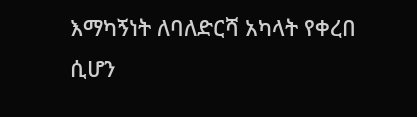እማካኝነት ለባለድርሻ አካላት የቀረበ ሲሆን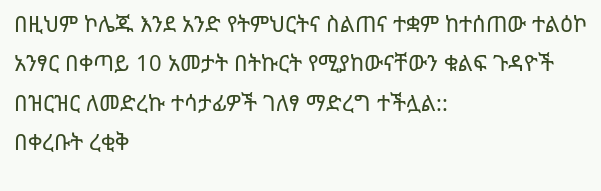በዚህም ኮሌጁ እንደ አንድ የትምህርትና ስልጠና ተቋም ከተሰጠው ተልዕኮ አንፃር በቀጣይ 10 አመታት በትኩርት የሚያከውናቸውን ቁልፍ ጉዳዮች በዝርዝር ለመድረኩ ተሳታፊዎች ገለፃ ማድረግ ተችሏል::
በቀረቡት ረቂቅ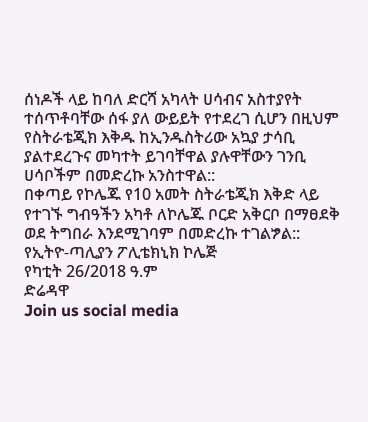ሰነዶች ላይ ከባለ ድርሻ አካላት ሀሳብና አስተያየት ተሰጥቶባቸው ሰፋ ያለ ውይይት የተደረገ ሲሆን በዚህም የስትራቴጂክ እቅዱ ከኢንዱስትሪው አኳያ ታሳቢ ያልተደረጉና መካተት ይገባቸዋል ያሉዋቸውን ገንቢ ሀሳቦችም በመድረኩ አንስተዋል::
በቀጣይ የኮሌጁ የ10 አመት ስትራቴጂክ እቅድ ላይ የተገኙ ግብዓችን አካቶ ለኮሌጁ ቦርድ አቅርቦ በማፀደቅ ወደ ትግበራ እንደሚገባም በመድረኩ ተገልፇል::
የኢትዮ-ጣሊያን ፖሊቴክኒክ ኮሌጅ
የካቲት 26/2018 ዓ.ም
ድሬዳዋ
Join us social media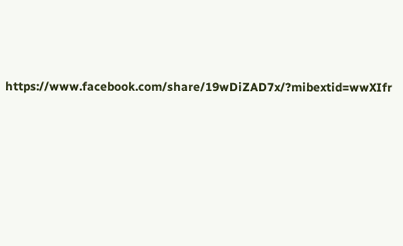https://www.facebook.com/share/19wDiZAD7x/?mibextid=wwXIfr